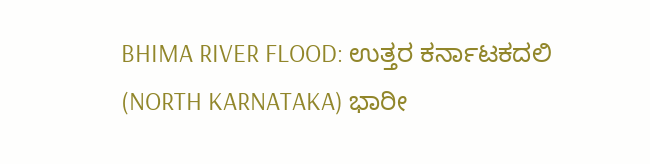BHIMA RIVER FLOOD: ಉತ್ತರ ಕರ್ನಾಟಕದಲಿ (NORTH KARNATAKA) ಭಾರೀ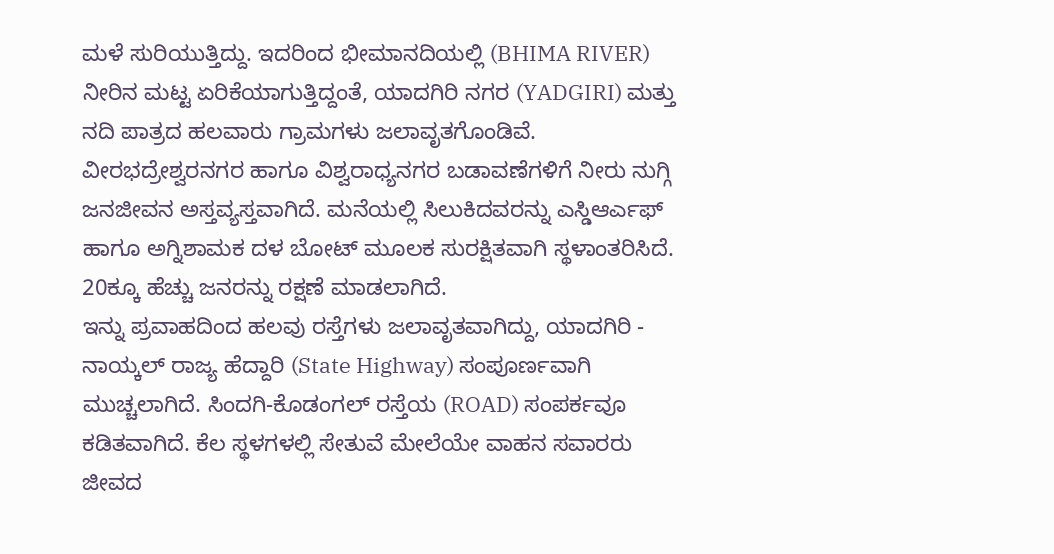ಮಳೆ ಸುರಿಯುತ್ತಿದ್ದು. ಇದರಿಂದ ಭೀಮಾನದಿಯಲ್ಲಿ (BHIMA RIVER) ನೀರಿನ ಮಟ್ಟ ಏರಿಕೆಯಾಗುತ್ತಿದ್ದಂತೆ, ಯಾದಗಿರಿ ನಗರ (YADGIRI) ಮತ್ತು ನದಿ ಪಾತ್ರದ ಹಲವಾರು ಗ್ರಾಮಗಳು ಜಲಾವೃತಗೊಂಡಿವೆ. ವೀರಭದ್ರೇಶ್ವರನಗರ ಹಾಗೂ ವಿಶ್ವರಾಧ್ಯನಗರ ಬಡಾವಣೆಗಳಿಗೆ ನೀರು ನುಗ್ಗಿ ಜನಜೀವನ ಅಸ್ತವ್ಯಸ್ತವಾಗಿದೆ. ಮನೆಯಲ್ಲಿ ಸಿಲುಕಿದವರನ್ನು ಎಸ್ಡಿಆರ್ಎಫ್ ಹಾಗೂ ಅಗ್ನಿಶಾಮಕ ದಳ ಬೋಟ್ ಮೂಲಕ ಸುರಕ್ಷಿತವಾಗಿ ಸ್ಥಳಾಂತರಿಸಿದೆ. 20ಕ್ಕೂ ಹೆಚ್ಚು ಜನರನ್ನು ರಕ್ಷಣೆ ಮಾಡಲಾಗಿದೆ.
ಇನ್ನು ಪ್ರವಾಹದಿಂದ ಹಲವು ರಸ್ತೆಗಳು ಜಲಾವೃತವಾಗಿದ್ದು, ಯಾದಗಿರಿ - ನಾಯ್ಕಲ್ ರಾಜ್ಯ ಹೆದ್ದಾರಿ (State Highway) ಸಂಪೂರ್ಣವಾಗಿ ಮುಚ್ಚಲಾಗಿದೆ. ಸಿಂದಗಿ-ಕೊಡಂಗಲ್ ರಸ್ತೆಯ (ROAD) ಸಂಪರ್ಕವೂ ಕಡಿತವಾಗಿದೆ. ಕೆಲ ಸ್ಥಳಗಳಲ್ಲಿ ಸೇತುವೆ ಮೇಲೆಯೇ ವಾಹನ ಸವಾರರು ಜೀವದ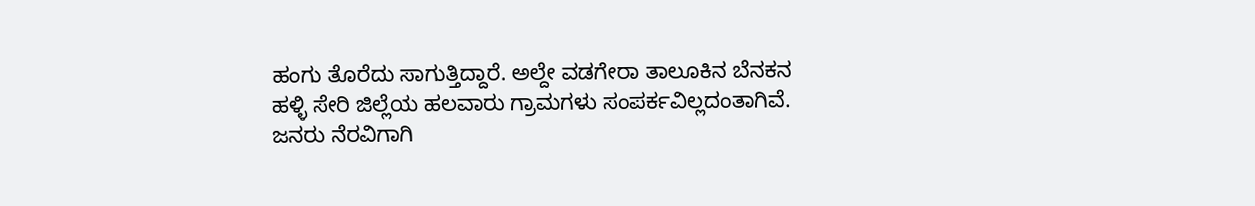ಹಂಗು ತೊರೆದು ಸಾಗುತ್ತಿದ್ದಾರೆ. ಅಲ್ದೇ ವಡಗೇರಾ ತಾಲೂಕಿನ ಬೆನಕನ ಹಳ್ಳಿ ಸೇರಿ ಜಿಲ್ಲೆಯ ಹಲವಾರು ಗ್ರಾಮಗಳು ಸಂಪರ್ಕವಿಲ್ಲದಂತಾಗಿವೆ. ಜನರು ನೆರವಿಗಾಗಿ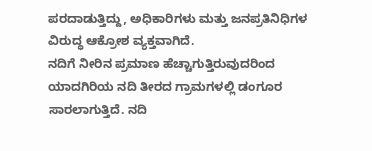ಪರದಾಡುತ್ತಿದ್ದು, ಅಧಿಕಾರಿಗಳು ಮತ್ತು ಜನಪ್ರತಿನಿಧಿಗಳ ವಿರುದ್ಧ ಆಕ್ರೋಶ ವ್ಯಕ್ತವಾಗಿದೆ.
ನದಿಗೆ ನೀರಿನ ಪ್ರಮಾಣ ಹೆಚ್ಚಾಗುತ್ತಿರುವುದರಿಂದ ಯಾದಗಿರಿಯ ನದಿ ತೀರದ ಗ್ರಾಮಗಳಲ್ಲಿ ಡಂಗೂರ ಸಾರಲಾಗುತ್ತಿದೆ. ನದಿ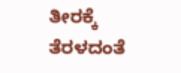ತೀರಕ್ಕೆ ತೆರಳದಂತೆ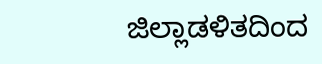ಜಿಲ್ಲಾಡಳಿತದಿಂದ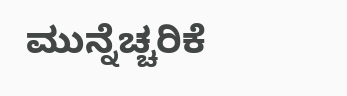ಮುನ್ನೆಚ್ಚರಿಕೆ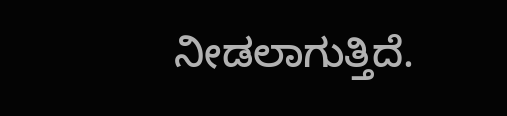ನೀಡಲಾಗುತ್ತಿದೆ.